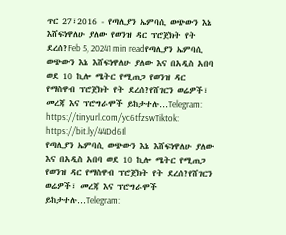ጥር 27፣2016 - የጣሊያን ኤምባሲ ወጭውን እኔ እሸፍነዋለሁ ያለው የወንዝ ዳር ፕሮጀክት የት ደረሰ?Feb 5, 20241 min readየጣሊያን ኤምባሲ ወጭውን እኔ እሸፍነዋለሁ ያለው እና በአዲስ አበባ ወደ 10 ኪሎ ሜትር የሚጠጋ የወንዝ ዳር የማስዋብ ፕሮጀክት የት ደረሰ?የሸገርን ወሬዎች፣ መረጃ እና ፕሮግራሞች ይከታተሉ…Telegram: https://tinyurl.com/yc6tfzswTiktok: https://bit.ly/44Dd6Il
የጣሊያን ኤምባሲ ወጭውን እኔ እሸፍነዋለሁ ያለው እና በአዲስ አበባ ወደ 10 ኪሎ ሜትር የሚጠጋ የወንዝ ዳር የማስዋብ ፕሮጀክት የት ደረሰ?የሸገርን ወሬዎች፣ መረጃ እና ፕሮግራሞች ይከታተሉ…Telegram: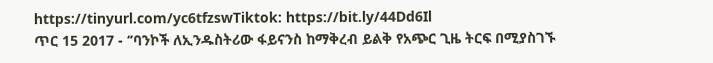https://tinyurl.com/yc6tfzswTiktok: https://bit.ly/44Dd6Il
ጥር 15 2017 - ‘’ባንኮች ለኢንዱስትሪው ፋይናንስ ከማቅረብ ይልቅ የአጭር ጊዜ ትርፍ በሚያስገኙ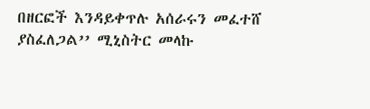በዘርፎች እንዳይቀጥሉ አሰራሩን መፈተሸ ያስፈለጋል’’ ሚኒስትር መላኩ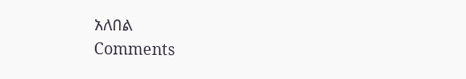አለበል
Comments